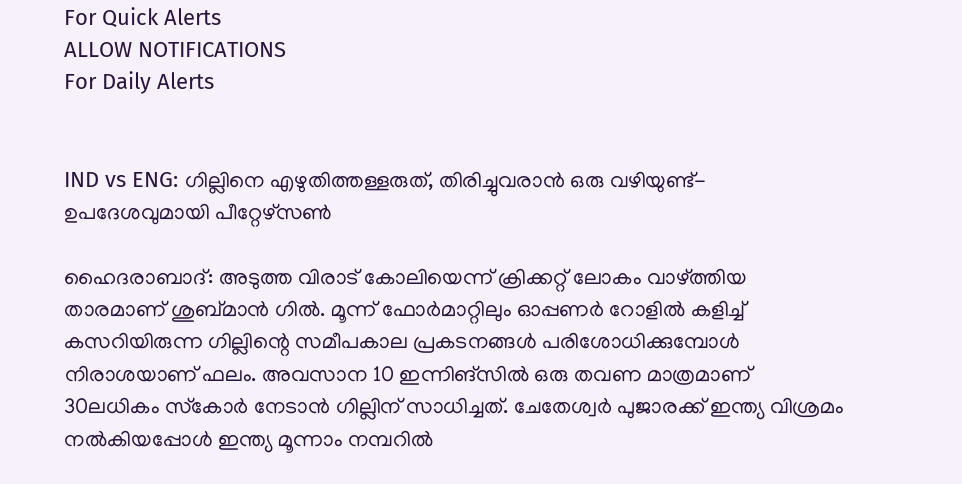For Quick Alerts
ALLOW NOTIFICATIONS
For Daily Alerts


IND vs ENG: ഗില്ലിനെ എഴുതിത്തള്ളരുത്, തിരിച്ചുവരാന്‍ ഒരു വഴിയുണ്ട്- ഉപദേശവുമായി പീറ്റേഴ്‌സണ്‍

ഹൈദരാബാദ്: അടുത്ത വിരാട് കോലിയെന്ന് ക്രിക്കറ്റ് ലോകം വാഴ്ത്തിയ താരമാണ് ശുബ്മാന്‍ ഗില്‍. മൂന്ന് ഫോര്‍മാറ്റിലും ഓപ്പണര്‍ റോളില്‍ കളിച്ച് കസറിയിരുന്ന ഗില്ലിന്റെ സമീപകാല പ്രകടനങ്ങള്‍ പരിശോധിക്കുമ്പോള്‍ നിരാശയാണ് ഫലം. അവസാന 10 ഇന്നിങ്‌സില്‍ ഒരു തവണ മാത്രമാണ് 30ലധികം സ്‌കോര്‍ നേടാന്‍ ഗില്ലിന് സാധിച്ചത്. ചേതേശ്വര്‍ പുജാരക്ക് ഇന്ത്യ വിശ്രമം നല്‍കിയപ്പോള്‍ ഇന്ത്യ മൂന്നാം നമ്പറില്‍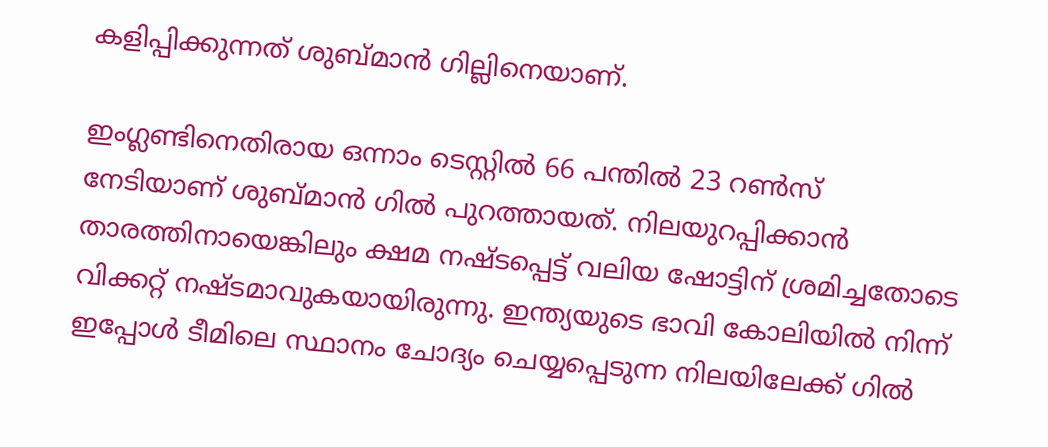കളിപ്പിക്കുന്നത് ശുബ്മാന്‍ ഗില്ലിനെയാണ്.

ഇംഗ്ലണ്ടിനെതിരായ ഒന്നാം ടെസ്റ്റില്‍ 66 പന്തില്‍ 23 റണ്‍സ് നേടിയാണ് ശുബ്മാന്‍ ഗില്‍ പുറത്തായത്. നിലയുറപ്പിക്കാന്‍ താരത്തിനായെങ്കിലും ക്ഷമ നഷ്ടപ്പെട്ട് വലിയ ഷോട്ടിന് ശ്രമിച്ചതോടെ വിക്കറ്റ് നഷ്ടമാവുകയായിരുന്നു. ഇന്ത്യയുടെ ഭാവി കോലിയില്‍ നിന്ന് ഇപ്പോള്‍ ടീമിലെ സ്ഥാനം ചോദ്യം ചെയ്യപ്പെടുന്ന നിലയിലേക്ക് ഗില്‍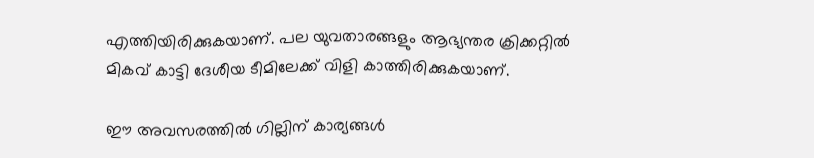എത്തിയിരിക്കുകയാണ്. പല യുവതാരങ്ങളും ആഭ്യന്തര ക്രിക്കറ്റില്‍ മികവ് കാട്ടി ദേശീയ ടീമിലേക്ക് വിളി കാത്തിരിക്കുകയാണ്.

ഈ അവസരത്തില്‍ ഗില്ലിന് കാര്യങ്ങള്‍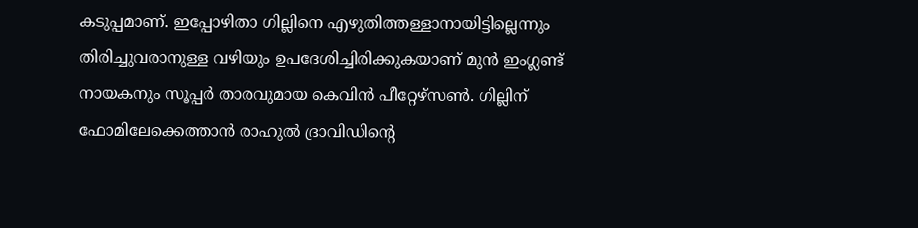കടുപ്പമാണ്. ഇപ്പോഴിതാ ഗില്ലിനെ എഴുതിത്തള്ളാനായിട്ടില്ലെന്നും തിരിച്ചുവരാനുള്ള വഴിയും ഉപദേശിച്ചിരിക്കുകയാണ് മുന്‍ ഇംഗ്ലണ്ട് നായകനും സൂപ്പര്‍ താരവുമായ കെവിന്‍ പീറ്റേഴ്‌സണ്‍. ഗില്ലിന് ഫോമിലേക്കെത്താന്‍ രാഹുല്‍ ദ്രാവിഡിന്റെ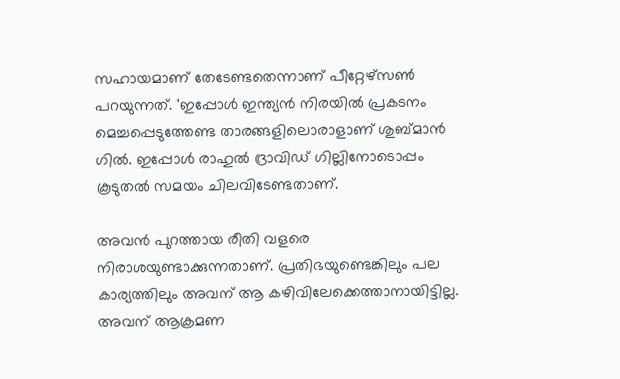സഹായമാണ് തേടേണ്ടതെന്നാണ് പീറ്റേഴ്‌സണ്‍ പറയുന്നത്. 'ഇപ്പോള്‍ ഇന്ത്യന്‍ നിരയില്‍ പ്രകടനം മെച്ചപ്പെടുത്തേണ്ട താരങ്ങളിലൊരാളാണ് ശുബ്മാന്‍ ഗില്‍. ഇപ്പോള്‍ രാഹുല്‍ ദ്രാവിഡ് ഗില്ലിനോടൊപ്പം കൂടുതല്‍ സമയം ചിലവിടേണ്ടതാണ്.

അവന്‍ പുറത്തായ രീതി വളരെ നിരാശയുണ്ടാക്കുന്നതാണ്. പ്രതിഭയുണ്ടെങ്കിലും പല കാര്യത്തിലും അവന് ആ കഴിവിലേക്കെത്താനായിട്ടില്ല. അവന് ആക്രമണ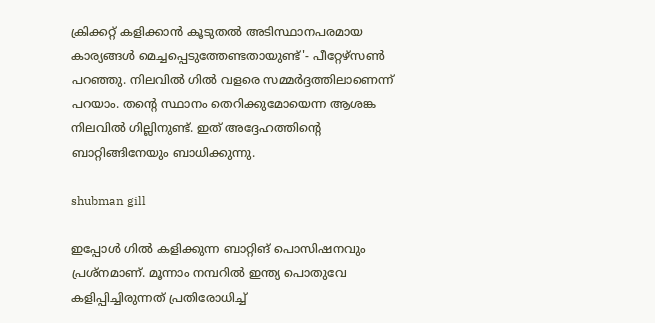ക്രിക്കറ്റ് കളിക്കാന്‍ കൂടുതല്‍ അടിസ്ഥാനപരമായ കാര്യങ്ങള്‍ മെച്ചപ്പെടുത്തേണ്ടതായുണ്ട്'- പീറ്റേഴ്‌സണ്‍ പറഞ്ഞു. നിലവില്‍ ഗില്‍ വളരെ സമ്മര്‍ദ്ദത്തിലാണെന്ന് പറയാം. തന്റെ സ്ഥാനം തെറിക്കുമോയെന്ന ആശങ്ക നിലവില്‍ ഗില്ലിനുണ്ട്. ഇത് അദ്ദേഹത്തിന്റെ ബാറ്റിങ്ങിനേയും ബാധിക്കുന്നു.

shubman gill

ഇപ്പോള്‍ ഗില്‍ കളിക്കുന്ന ബാറ്റിങ് പൊസിഷനവും പ്രശ്‌നമാണ്. മൂന്നാം നമ്പറില്‍ ഇന്ത്യ പൊതുവേ കളിപ്പിച്ചിരുന്നത് പ്രതിരോധിച്ച്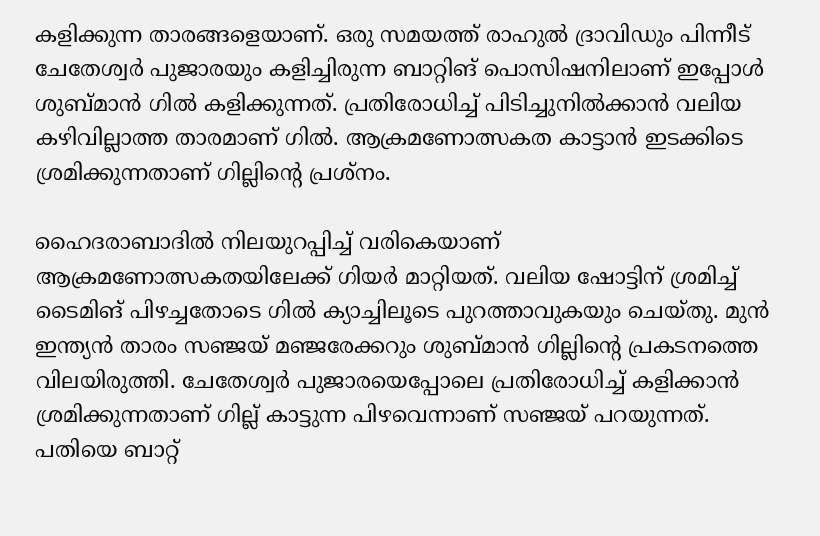കളിക്കുന്ന താരങ്ങളെയാണ്. ഒരു സമയത്ത് രാഹുല്‍ ദ്രാവിഡും പിന്നീട് ചേതേശ്വര്‍ പുജാരയും കളിച്ചിരുന്ന ബാറ്റിങ് പൊസിഷനിലാണ് ഇപ്പോള്‍ ശുബ്മാന്‍ ഗില്‍ കളിക്കുന്നത്. പ്രതിരോധിച്ച് പിടിച്ചുനില്‍ക്കാന്‍ വലിയ കഴിവില്ലാത്ത താരമാണ് ഗില്‍. ആക്രമണോത്സകത കാട്ടാന്‍ ഇടക്കിടെ ശ്രമിക്കുന്നതാണ് ഗില്ലിന്റെ പ്രശ്‌നം.

ഹൈദരാബാദില്‍ നിലയുറപ്പിച്ച് വരികെയാണ് ആക്രമണോത്സകതയിലേക്ക് ഗിയര്‍ മാറ്റിയത്. വലിയ ഷോട്ടിന് ശ്രമിച്ച് ടൈമിങ് പിഴച്ചതോടെ ഗില്‍ ക്യാച്ചിലൂടെ പുറത്താവുകയും ചെയ്തു. മുന്‍ ഇന്ത്യന്‍ താരം സഞ്ജയ് മഞ്ജരേക്കറും ശുബ്മാന്‍ ഗില്ലിന്റെ പ്രകടനത്തെ വിലയിരുത്തി. ചേതേശ്വര്‍ പുജാരയെപ്പോലെ പ്രതിരോധിച്ച് കളിക്കാന്‍ ശ്രമിക്കുന്നതാണ് ഗില്ല് കാട്ടുന്ന പിഴവെന്നാണ് സഞ്ജയ് പറയുന്നത്. പതിയെ ബാറ്റ്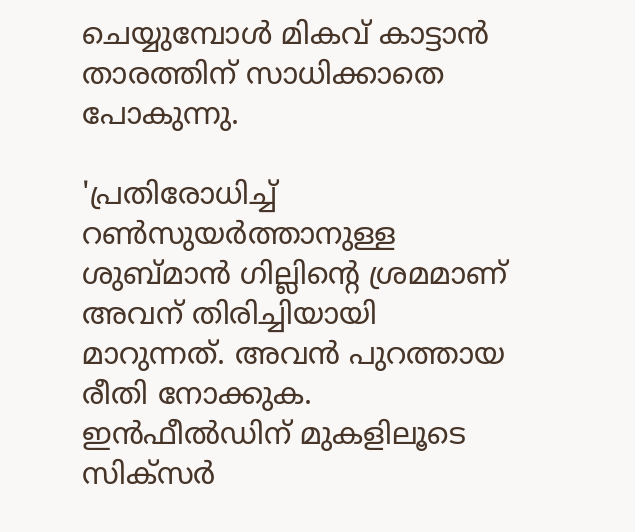ചെയ്യുമ്പോള്‍ മികവ് കാട്ടാന്‍ താരത്തിന് സാധിക്കാതെ പോകുന്നു.

'പ്രതിരോധിച്ച് റണ്‍സുയര്‍ത്താനുള്ള ശുബ്മാന്‍ ഗില്ലിന്റെ ശ്രമമാണ് അവന് തിരിച്ചിയായി മാറുന്നത്. അവന്‍ പുറത്തായ രീതി നോക്കുക. ഇന്‍ഫീല്‍ഡിന് മുകളിലൂടെ സിക്‌സര്‍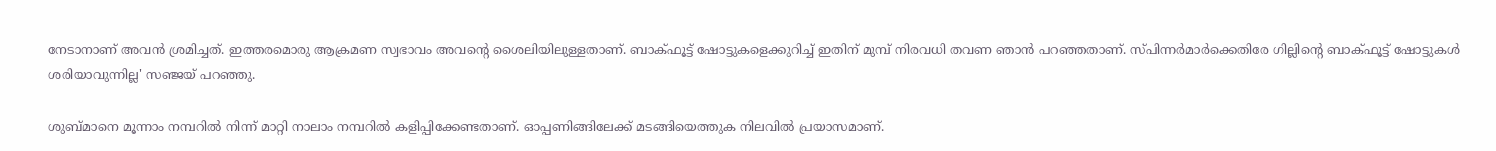നേടാനാണ് അവന്‍ ശ്രമിച്ചത്. ഇത്തരമൊരു ആക്രമണ സ്വഭാവം അവന്റെ ശൈലിയിലുള്ളതാണ്. ബാക്ഫൂട്ട് ഷോട്ടുകളെക്കുറിച്ച് ഇതിന് മുമ്പ് നിരവധി തവണ ഞാന്‍ പറഞ്ഞതാണ്. സ്പിന്നര്‍മാര്‍ക്കെതിരേ ഗില്ലിന്റെ ബാക്ഫൂട്ട് ഷോട്ടുകള്‍ ശരിയാവുന്നില്ല' സഞ്ജയ് പറഞ്ഞു.

ശുബ്മാനെ മൂന്നാം നമ്പറില്‍ നിന്ന് മാറ്റി നാലാം നമ്പറില്‍ കളിപ്പിക്കേണ്ടതാണ്. ഓപ്പണിങ്ങിലേക്ക് മടങ്ങിയെത്തുക നിലവില്‍ പ്രയാസമാണ്.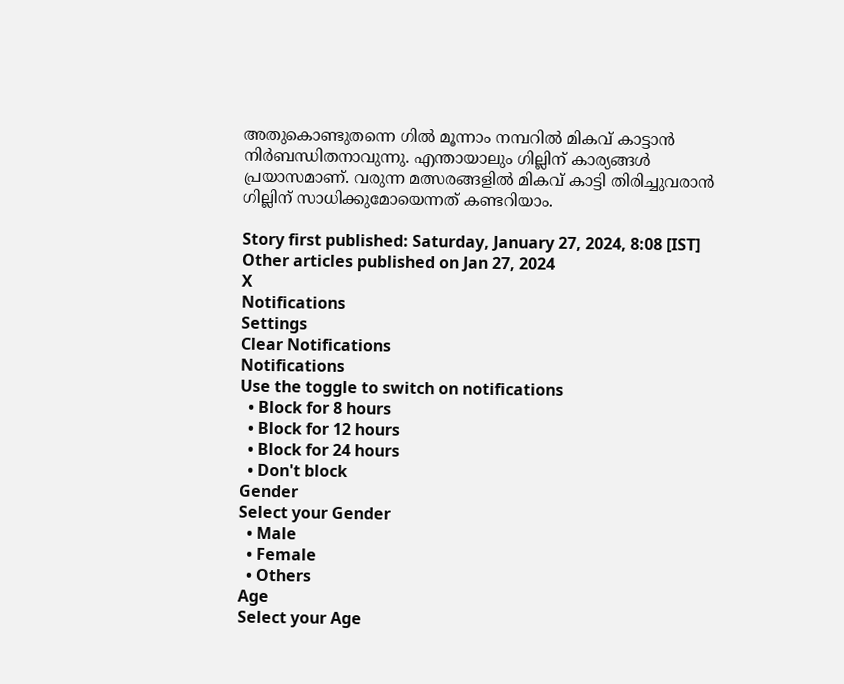അതുകൊണ്ടുതന്നെ ഗില്‍ മൂന്നാം നമ്പറില്‍ മികവ് കാട്ടാന്‍ നിര്‍ബന്ധിതനാവുന്നു. എന്തായാലും ഗില്ലിന് കാര്യങ്ങള്‍ പ്രയാസമാണ്. വരുന്ന മത്സരങ്ങളില്‍ മികവ് കാട്ടി തിരിച്ചുവരാന്‍ ഗില്ലിന് സാധിക്കുമോയെന്നത് കണ്ടറിയാം.

Story first published: Saturday, January 27, 2024, 8:08 [IST]
Other articles published on Jan 27, 2024
X
Notifications
Settings
Clear Notifications
Notifications
Use the toggle to switch on notifications
  • Block for 8 hours
  • Block for 12 hours
  • Block for 24 hours
  • Don't block
Gender
Select your Gender
  • Male
  • Female
  • Others
Age
Select your Age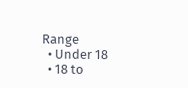Range
  • Under 18
  • 18 to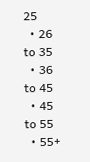25
  • 26 to 35
  • 36 to 45
  • 45 to 55
  • 55+